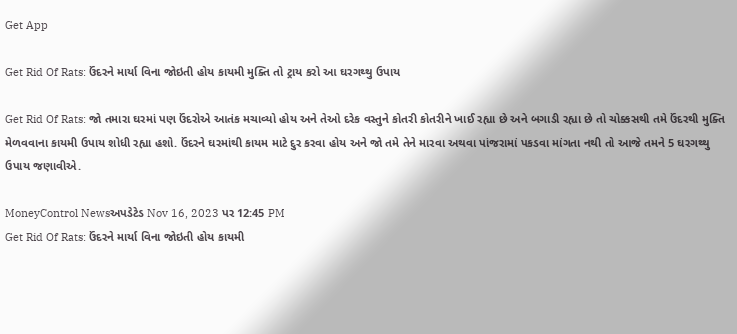Get App

Get Rid Of Rats: ઉંદરને માર્યા વિના જોઇતી હોય કાયમી મુક્તિ તો ટ્રાય કરો આ ઘરગથ્થુ ઉપાય

Get Rid Of Rats: જો તમારા ઘરમાં પણ ઉંદરોએ આતંક મચાવ્યો હોય અને તેઓ દરેક વસ્તુને કોતરી કોતરીને ખાઈ રહ્યા છે અને બગાડી રહ્યા છે તો ચોક્કસથી તમે ઉંદરથી મુક્તિ મેળવવાના કાયમી ઉપાય શોધી રહ્યા હશો. ઉંદરને ઘરમાંથી કાયમ માટે દુર કરવા હોય અને જો તમે તેને મારવા અથવા પાંજરામાં પકડવા માંગતા નથી તો આજે તમને 5 ઘરગથ્થુ ઉપાય જણાવીએ.

MoneyControl Newsઅપડેટેડ Nov 16, 2023 પર 12:45 PM
Get Rid Of Rats: ઉંદરને માર્યા વિના જોઇતી હોય કાયમી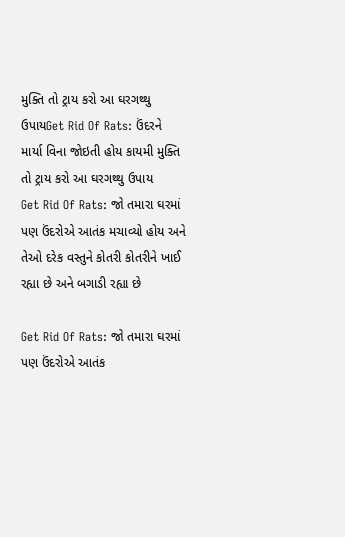મુક્તિ તો ટ્રાય કરો આ ઘરગથ્થુ ઉપાયGet Rid Of Rats: ઉંદરને માર્યા વિના જોઇતી હોય કાયમી મુક્તિ તો ટ્રાય કરો આ ઘરગથ્થુ ઉપાય
Get Rid Of Rats: જો તમારા ઘરમાં પણ ઉંદરોએ આતંક મચાવ્યો હોય અને તેઓ દરેક વસ્તુને કોતરી કોતરીને ખાઈ રહ્યા છે અને બગાડી રહ્યા છે

Get Rid Of Rats: જો તમારા ઘરમાં પણ ઉંદરોએ આતંક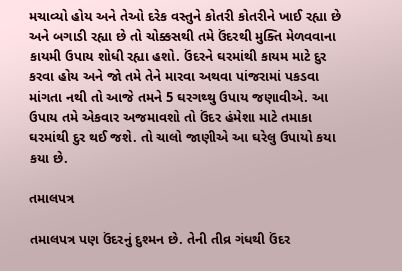મચાવ્યો હોય અને તેઓ દરેક વસ્તુને કોતરી કોતરીને ખાઈ રહ્યા છે અને બગાડી રહ્યા છે તો ચોક્કસથી તમે ઉંદરથી મુક્તિ મેળવવાના કાયમી ઉપાય શોધી રહ્યા હશો. ઉંદરને ઘરમાંથી કાયમ માટે દુર કરવા હોય અને જો તમે તેને મારવા અથવા પાંજરામાં પકડવા માંગતા નથી તો આજે તમને 5 ઘરગથ્થુ ઉપાય જણાવીએ. આ ઉપાય તમે એકવાર અજમાવશો તો ઉંદર હંમેશા માટે તમાકા ઘરમાંથી દુર થઈ જશે. તો ચાલો જાણીએ આ ઘરેલુ ઉપાયો કયા કયા છે.

તમાલપત્ર

તમાલપત્ર પણ ઉંદરનું દુશ્મન છે. તેની તીવ્ર ગંધથી ઉંદર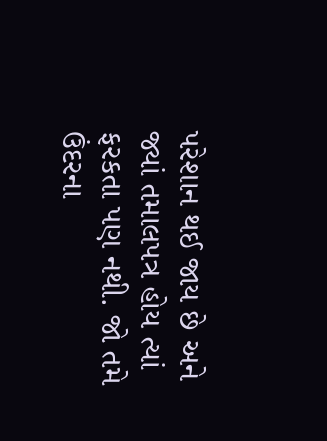પરેશાન થઈ જાય છે અને જ્યાં તમાલપત્ર હોય ત્યાં ફરકતા પણ નથી. જો તમે ઉંદરના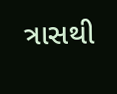ત્રાસથી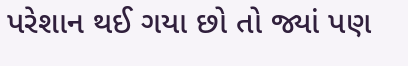પરેશાન થઈ ગયા છો તો જ્યાં પણ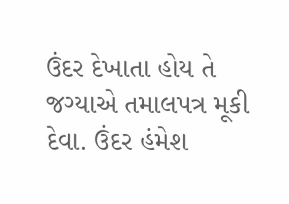ઉંદર દેખાતા હોય તે જગ્યાએ તમાલપત્ર મૂકી દેવા. ઉંદર હંમેશ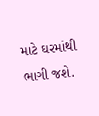માટે ઘરમાંથી ભાગી જશે.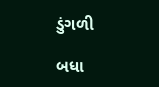ડુંગળી

બધા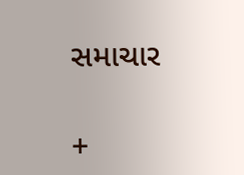સમાચાર

+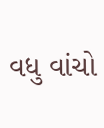વધુ વાંચો